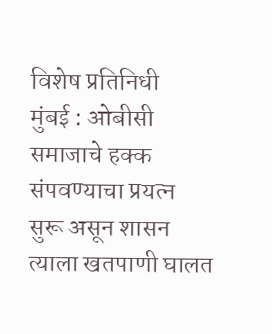विशेष प्रतिनिधी
मुंबई : ओबीसी समाजाचे हक्क संपवण्याचा प्रयत्न सुरू असून शासन त्याला खतपाणी घालत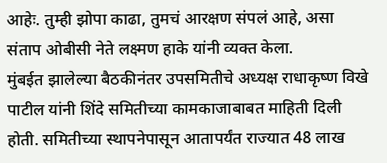आहेः. तुम्ही झोपा काढा, तुमचं आरक्षण संपलं आहे, असा संताप ओबीसी नेते लक्ष्मण हाके यांनी व्यक्त केला.
मुंबईत झालेल्या बैठकीनंतर उपसमितीचे अध्यक्ष राधाकृष्ण विखे पाटील यांनी शिंदे समितीच्या कामकाजाबाबत माहिती दिली होती. समितीच्या स्थापनेपासून आतापर्यंत राज्यात 48 लाख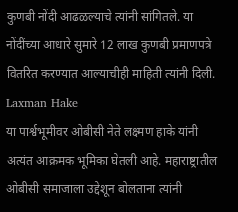कुणबी नोंदी आढळल्याचे त्यांनी सांगितले. या नोंदींच्या आधारे सुमारे 12 लाख कुणबी प्रमाणपत्रे वितरित करण्यात आल्याचीही माहिती त्यांनी दिली. Laxman Hake
या पार्श्वभूमीवर ओबीसी नेते लक्ष्मण हाके यांनी अत्यंत आक्रमक भूमिका घेतली आहे. महाराष्ट्रातील ओबीसी समाजाला उद्देशून बोलताना त्यांनी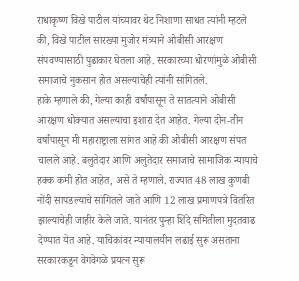राधाकृष्ण विखे पाटील यांच्यावर थेट निशाणा साधत त्यांनी म्हटले की, विखे पाटील सारख्या मुजोर मंत्र्याने ओबीसी आरक्षण संपवण्यासाठी पुढाकार घेतला आहे. सरकारच्या धोरणांमुळे ओबीसी समाजाचे नुकसान होत असल्याचेही त्यांनी सांगितले.
हाके म्हणाले की, गेल्या काही वर्षांपासून ते सातत्याने ओबीसी आरक्षण धोक्यात असल्याचा इशारा देत आहेत. गेल्या दोन-तीन वर्षांपासून मी महाराष्ट्राला सांगत आहे की ओबीसी आरक्षण संपत चालले आहे. बलुतेदार आणि अलुतेदार समाजाचे सामाजिक न्यायाचे हक्क कमी होत आहेत, असे ते म्हणाले. राज्यात 48 लाख कुणबी नोंदी सापडल्याचे सांगितले जाते आणि 12 लाख प्रमाणपत्रे वितरित झाल्याचेही जाहीर केले जाते. यानंतर पुन्हा शिंदे समितीला मुदतवाढ देण्यात येत आहे. याचिकांवर न्यायालयीन लढाई सुरू असताना सरकारकडून वेगवेगळे प्रयत्न सुरू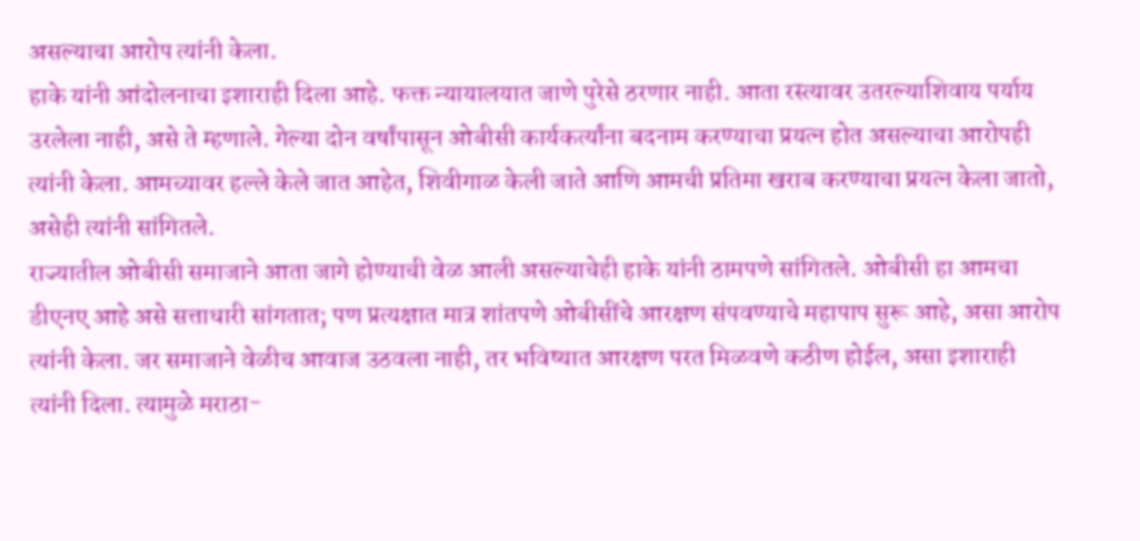असल्याचा आरोप त्यांनी केला.
हाके यांनी आंदोलनाचा इशाराही दिला आहे. फक्त न्यायालयात जाणे पुरेसे ठरणार नाही. आता रस्त्यावर उतरल्याशिवाय पर्याय उरलेला नाही, असे ते म्हणाले. गेल्या दोन वर्षांपासून ओबीसी कार्यकर्त्यांना बदनाम करण्याचा प्रयत्न होत असल्याचा आरोपही त्यांनी केला. आमच्यावर हल्ले केले जात आहेत, शिवीगाळ केली जाते आणि आमची प्रतिमा खराब करण्याचा प्रयत्न केला जातो, असेही त्यांनी सांगितले.
राज्यातील ओबीसी समाजाने आता जागे होण्याची वेळ आली असल्याचेही हाके यांनी ठामपणे सांगितले. ओबीसी हा आमचा डीएनए आहे असे सत्ताधारी सांगतात; पण प्रत्यक्षात मात्र शांतपणे ओबीसींचे आरक्षण संपवण्याचे महापाप सुरू आहे, असा आरोप त्यांनी केला. जर समाजाने वेळीच आवाज उठवला नाही, तर भविष्यात आरक्षण परत मिळवणे कठीण होईल, असा इशाराही त्यांनी दिला. त्यामुळे मराठा-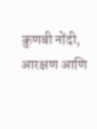कुणबी नोंदी, आरक्षण आणि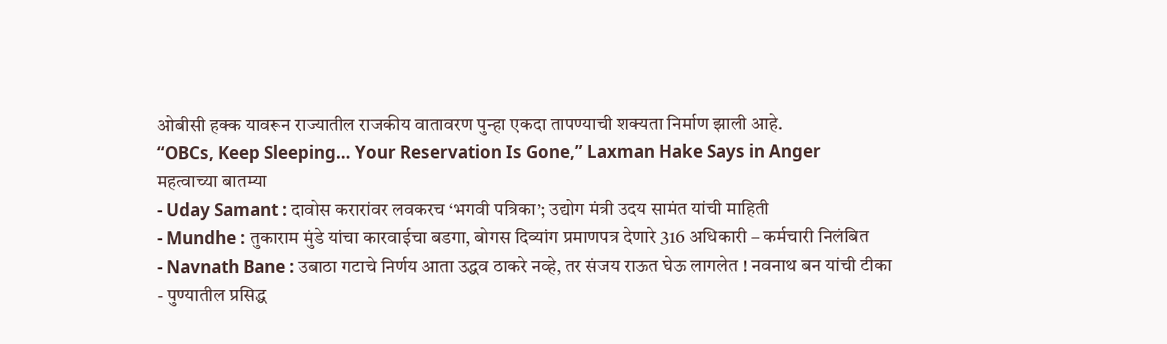ओबीसी हक्क यावरून राज्यातील राजकीय वातावरण पुन्हा एकदा तापण्याची शक्यता निर्माण झाली आहे.
“OBCs, Keep Sleeping… Your Reservation Is Gone,” Laxman Hake Says in Anger
महत्वाच्या बातम्या
- Uday Samant : दावोस करारांवर लवकरच ‘भगवी पत्रिका’; उद्योग मंत्री उदय सामंत यांची माहिती
- Mundhe : तुकाराम मुंडे यांचा कारवाईचा बडगा, बोगस दिव्यांग प्रमाणपत्र देणारे 316 अधिकारी – कर्मचारी निलंबित
- Navnath Bane : उबाठा गटाचे निर्णय आता उद्धव ठाकरे नव्हे, तर संजय राऊत घेऊ लागलेत ! नवनाथ बन यांची टीका
- पुण्यातील प्रसिद्ध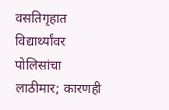वसतिगृहात विद्यार्थ्यांवर पोलिसांचा लाठीमार; कारणही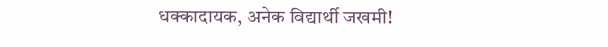धक्कादायक, अनेक विद्यार्थी जखमी!